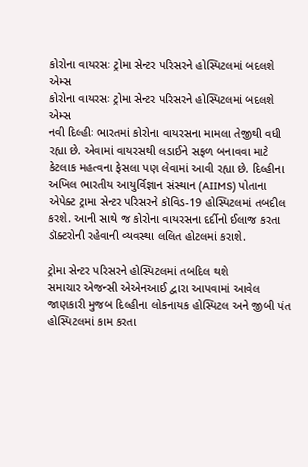કોરોના વાયરસઃ ટ્રોમા સેન્ટર પરિસરને હોસ્પિટલમાં બદલશે એમ્સ
કોરોના વાયરસઃ ટ્રોમા સેન્ટર પરિસરને હોસ્પિટલમાં બદલશે એમ્સ
નવી દિલ્હીઃ ભારતમાં કોરોના વાયરસના મામલા તેજીથી વધી રહ્યા છે. એવામાં વાયરસથી લડાઈને સફળ બનાવવા માટે કેટલાક મહત્વના ફેસલા પણ લેવામાં આવી રહ્યા છે. દિલ્હીના અખિલ ભારતીય આયુર્વિજ્ઞાન સંસ્થાન (AIIMS) પોતાના એપેક્ટ ટ્રામા સેન્ટર પરિસરને કૉવિડ-19 હોસ્પિટલમાં તબદીલ કરશે. આની સાથે જ કોરોના વાયરસના દર્દીનો ઈલાજ કરતા ડૉક્ટરોની રહેવાની વ્યવસ્થા લલિત હોટલમાં કરાશે.

ટ્રોમા સેન્ટર પરિસરને હોસ્પિટલમાં તબદિલ થશે
સમાચાર એજન્સી એએનઆઈ દ્વારા આપવામાં આવેલ જાણકારી મુજબ દિલ્હીના લોકનાયક હોસ્પિટલ અને જીબી પંત હોસ્પિટલમાં કામ કરતા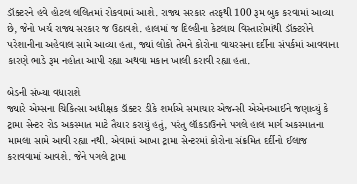ડૉક્ટરને હવે હોટલ લલિતમાં રોકવામાં આશે. રાજ્ય સરકાર તરફથી 100 રૂમ બુક કરવામાં આવ્યા છે, જેનો ખર્ચ રાજ્ય સરકાર જ ઉઠાવશે. હાલમાં જ દિલ્હીના કેટલાય વિસ્તારોમાંથી ડૉક્ટરોને પરેશાનીના અહેવાલ સામે આવ્યા હતા, જ્યાં લોકો તેમને કોરોના વાયરસના દર્દીના સંપર્કમાં આવવાના કારણે ભાડે રૂમ નહોતા આપી રહ્યા અથવા મકાન ખાલી કરાવી રહ્યા હતા.

બેડની સંખ્યા વધારાશે
જ્યારે એમ્સના ચિકિત્સા અધીક્ષક ડૉક્ટર ડીકે શર્માએ સમાચાર એજન્સી એએનઆઈને જણાવ્યું કે ટ્રામા સેન્ટર રોડ અકસ્માત માટે તૈયાર કરાયું હતું, પરંતુ લૉકડાઉનને પગલે હાલ માર્ગ અકસ્માતના મામલા સામે આવી રહ્યા નથી. એવામાં આખા ટ્રામા સેન્ટરમાં કોરોના સંક્રમિત દર્દીનો ઈલાજ કરાવવામાં આવશે. જેને પગલે ટ્રામા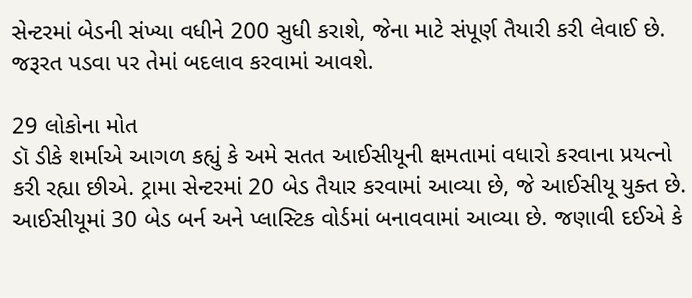સેન્ટરમાં બેડની સંખ્યા વધીને 200 સુધી કરાશે, જેના માટે સંપૂર્ણ તૈયારી કરી લેવાઈ છે. જરૂરત પડવા પર તેમાં બદલાવ કરવામાં આવશે.

29 લોકોના મોત
ડૉ ડીકે શર્માએ આગળ કહ્યું કે અમે સતત આઈસીયૂની ક્ષમતામાં વધારો કરવાના પ્રયત્નો કરી રહ્યા છીએ. ટ્રામા સેન્ટરમાં 20 બેડ તૈયાર કરવામાં આવ્યા છે, જે આઈસીયૂ યુક્ત છે. આઈસીયૂમાં 30 બેડ બર્ન અને પ્લાસ્ટિક વોર્ડમાં બનાવવામાં આવ્યા છે. જણાવી દઈએ કે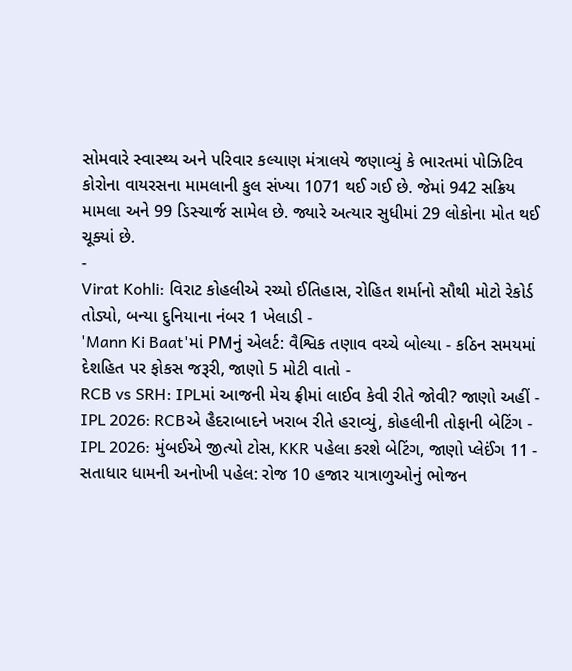સોમવારે સ્વાસ્થ્ય અને પરિવાર કલ્યાણ મંત્રાલયે જણાવ્યું કે ભારતમાં પોઝિટિવ કોરોના વાયરસના મામલાની કુલ સંખ્યા 1071 થઈ ગઈ છે. જેમાં 942 સક્રિય મામલા અને 99 ડિસ્ચાર્જ સામેલ છે. જ્યારે અત્યાર સુધીમાં 29 લોકોના મોત થઈ ચૂક્યાં છે.
-
Virat Kohli: વિરાટ કોહલીએ રચ્યો ઈતિહાસ, રોહિત શર્માનો સૌથી મોટો રેકોર્ડ તોડ્યો, બન્યા દુનિયાના નંબર 1 ખેલાડી -
'Mann Ki Baat'માં PMનું એલર્ટ: વૈશ્વિક તણાવ વચ્ચે બોલ્યા - કઠિન સમયમાં દેશહિત પર ફોકસ જરૂરી, જાણો 5 મોટી વાતો -
RCB vs SRH: IPLમાં આજની મેચ ફ્રીમાં લાઈવ કેવી રીતે જોવી? જાણો અહીં -
IPL 2026: RCBએ હૈદરાબાદને ખરાબ રીતે હરાવ્યું, કોહલીની તોફાની બેટિંગ -
IPL 2026: મુંબઈએ જીત્યો ટોસ, KKR પહેલા કરશે બેટિંગ, જાણો પ્લેઈંગ 11 -
સતાધાર ધામની અનોખી પહેલ: રોજ 10 હજાર યાત્રાળુઓનું ભોજન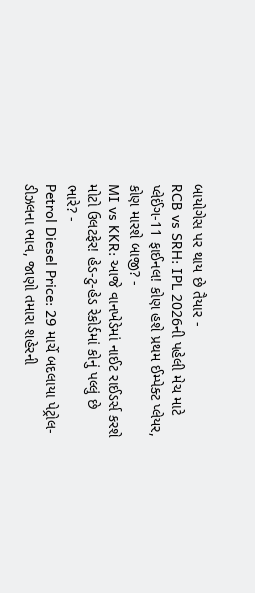બાયોગેસ પર થાય છે તૈયાર -
RCB vs SRH: IPL 2026ની પહેલી મેચ માટે પ્લેઈંગ-11 ફાઈનલ! કોણ હશે પ્રથમ ઈમ્પેક્ટ પ્લેયર, કોણ મારશે બાજી? -
MI vs KKR: આજે વાનખેડેમાં નાઈટ રાઈડર્સ કરશે મોટો ઉલટફેર! હેડ-ટુ-હેડ રેકોર્ડમાં કોનું પલ્લું છે ભારે? -
Petrol Diesel Price: 29 માર્ચે બદલાયા પેટ્રોલ-ડીઝલના ભાવ, જાણો તમારા શહેરની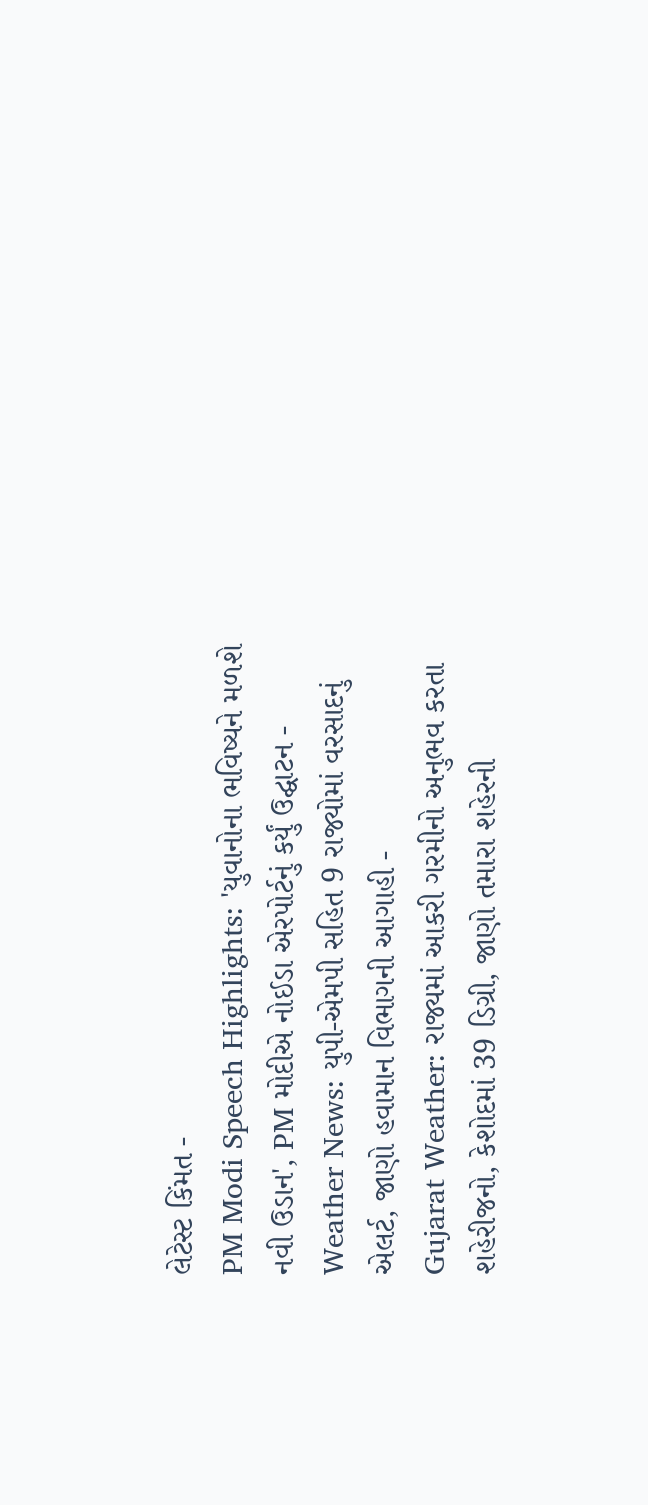લેટેસ્ટ કિંમત -
PM Modi Speech Highlights: 'યુવાનોના ભવિષ્યને મળશે નવી ઉડાન', PM મોદીએ નોઈડા એરપોર્ટનું કર્યું ઉદ્ઘાટન -
Weather News: યુપી-એમપી સહિત 9 રાજ્યોમાં વરસાદનું એલર્ટ, જાણો હવામાન વિભાગની આગાહી -
Gujarat Weather: રાજ્યમાં આકરી ગરમીનો અનુભવ કરતા શહેરીજનો, કેશોદમાં 39 ડિગ્રી, જાણો તમારા શહેરની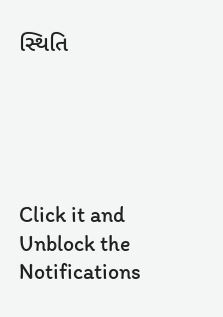સ્થિતિ





Click it and Unblock the Notifications